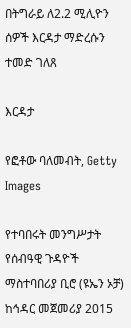በትግራይ ለ2.2 ሚሊዮን ሰዎች እርዳታ ማድረሱን ተመድ ገለጸ

እርዳታ

የፎቶው ባለመብት, Getty Images

የተባበሩት መንግሥታት የሰብዓዊ ጉዳዮች ማስተባበሪያ ቢሮ (ዩኤን ኦቻ) ከኅዳር መጀመሪያ 2015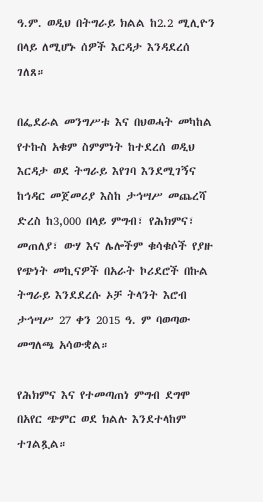ዓ.ም. ወዲህ በትግራይ ክልል ከ2.2 ሚሊዮን በላይ ለሚሆኑ ሰዎች እርዳታ እንዳደረሰ ገለጸ።

በፌደራል መንግሥቱ እና በህወሓት መካከል የተኩስ አቁም ስምምነት ከተደረሰ ወዲህ እርዳታ ወደ ትግራይ እየገባ እንደሚገኝና ከኅዳር መጀመሪያ እስከ ታኅሣሥ መጨረሻ ድረስ ከ3,000 በላይ ምግብ፣ የሕክምና፣ መጠለያ፣ ውሃ እና ሌሎችም ቁሳቁሶች የያዙ የጭነት መኪናዎች በአራት ኮሪደሮች በኩል ትግራይ እንደደረሱ ኦቻ ትላንት እሮብ ታኅሣሥ 27 ቀን 2015 ዓ. ም ባወጣው መግለጫ አሳውቋል።

የሕክምና እና የተመጣጠነ ምግብ ደግሞ በአየር ጭምር ወደ ክልሉ እንደተላከም ተገልጿል።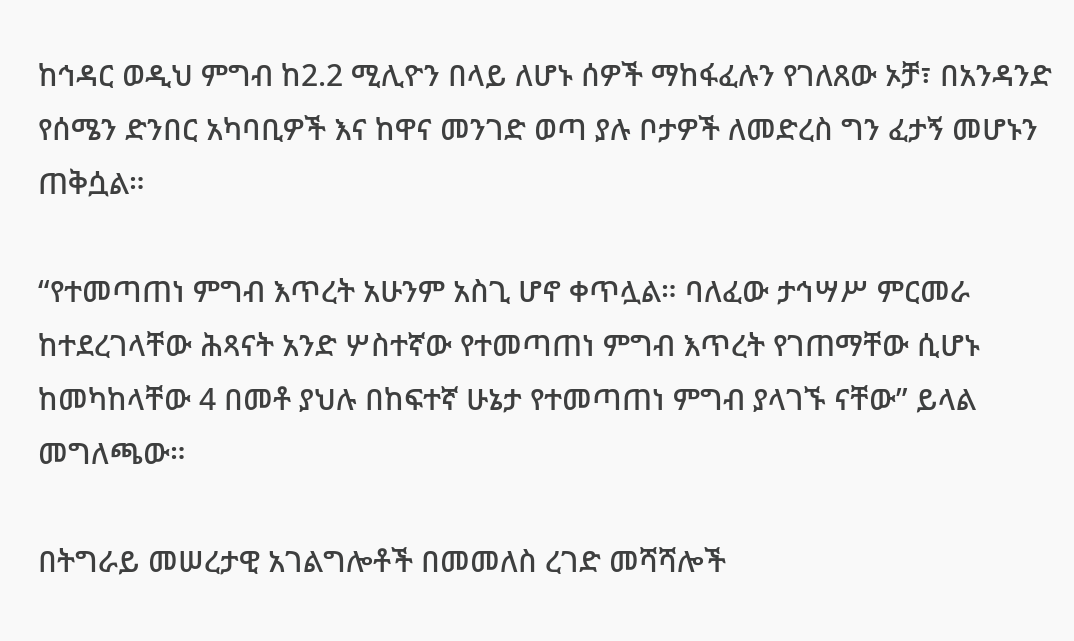ከኅዳር ወዲህ ምግብ ከ2.2 ሚሊዮን በላይ ለሆኑ ሰዎች ማከፋፈሉን የገለጸው ኦቻ፣ በአንዳንድ የሰሜን ድንበር አካባቢዎች እና ከዋና መንገድ ወጣ ያሉ ቦታዎች ለመድረስ ግን ፈታኝ መሆኑን ጠቅሷል።

“የተመጣጠነ ምግብ እጥረት አሁንም አስጊ ሆኖ ቀጥሏል። ባለፈው ታኅሣሥ ምርመራ ከተደረገላቸው ሕጻናት አንድ ሦስተኛው የተመጣጠነ ምግብ እጥረት የገጠማቸው ሲሆኑ ከመካከላቸው 4 በመቶ ያህሉ በከፍተኛ ሁኔታ የተመጣጠነ ምግብ ያላገኙ ናቸው” ይላል መግለጫው።

በትግራይ መሠረታዊ አገልግሎቶች በመመለስ ረገድ መሻሻሎች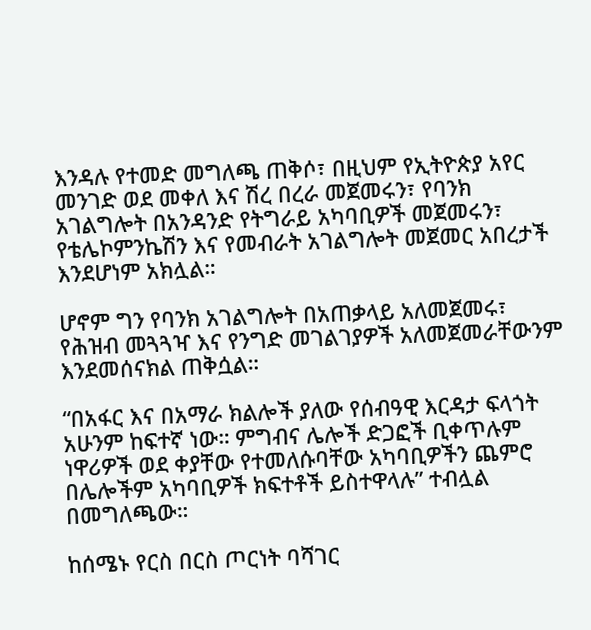እንዳሉ የተመድ መግለጫ ጠቅሶ፣ በዚህም የኢትዮጵያ አየር መንገድ ወደ መቀለ እና ሽረ በረራ መጀመሩን፣ የባንክ አገልግሎት በአንዳንድ የትግራይ አካባቢዎች መጀመሩን፣ የቴሌኮምንኬሽን እና የመብራት አገልግሎት መጀመር አበረታች እንደሆነም አክሏል።

ሆኖም ግን የባንክ አገልግሎት በአጠቃላይ አለመጀመሩ፣ የሕዝብ መጓጓዣ እና የንግድ መገልገያዎች አለመጀመራቸውንም እንደመሰናክል ጠቅሷል።

“በአፋር እና በአማራ ክልሎች ያለው የሰብዓዊ እርዳታ ፍላጎት አሁንም ከፍተኛ ነው። ምግብና ሌሎች ድጋፎች ቢቀጥሉም ነዋሪዎች ወደ ቀያቸው የተመለሱባቸው አካባቢዎችን ጨምሮ በሌሎችም አካባቢዎች ክፍተቶች ይስተዋላሉ” ተብሏል በመግለጫው።

ከሰሜኑ የርስ በርስ ጦርነት ባሻገር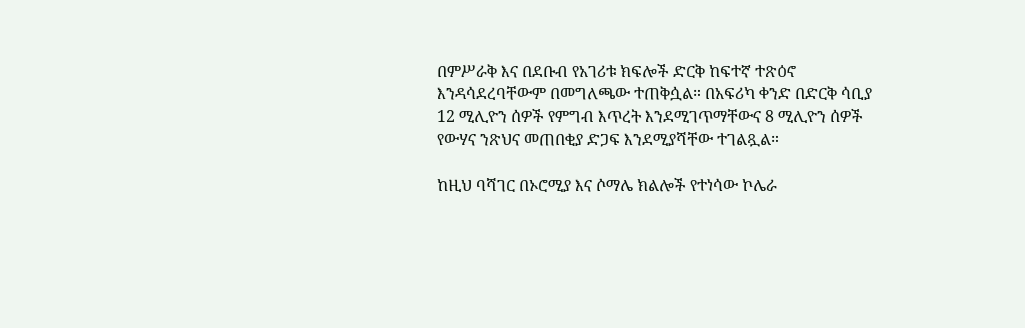በምሥራቅ እና በደቡብ የአገሪቱ ክፍሎች ድርቅ ከፍተኛ ተጽዕኖ እንዳሳደረባቸውም በመግለጫው ተጠቅሷል። በአፍሪካ ቀንድ በድርቅ ሳቢያ 12 ሚሊዮን ሰዎች የምግብ እጥረት እንደሚገጥማቸውና 8 ሚሊዮን ሰዎች የውሃና ንጽህና መጠበቂያ ድጋፍ እንደሚያሻቸው ተገልጿል።

ከዚህ ባሻገር በኦሮሚያ እና ሶማሌ ክልሎች የተነሳው ኮሌራ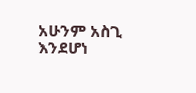አሁንም አስጊ እንደሆነ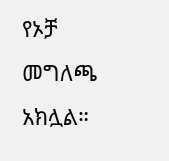የኦቻ መግለጫ አክሏል።